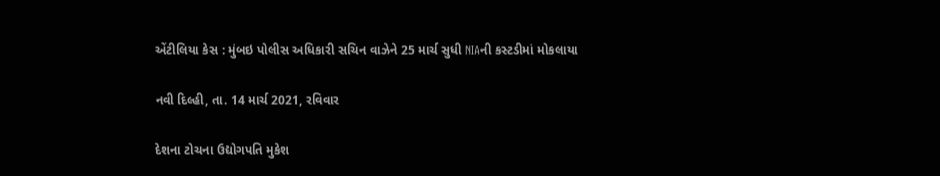એંટીલિયા કેસ : મુંબઇ પોલીસ અધિકારી સચિન વાઝેને 25 માર્ચ સુધી NIAની કસ્ટડીમાં મોકલાયા

નવી દિલ્હી, તા. 14 માર્ચ 2021, રવિવાર

દેશના ટોચના ઉદ્યોગપતિ મુકેશ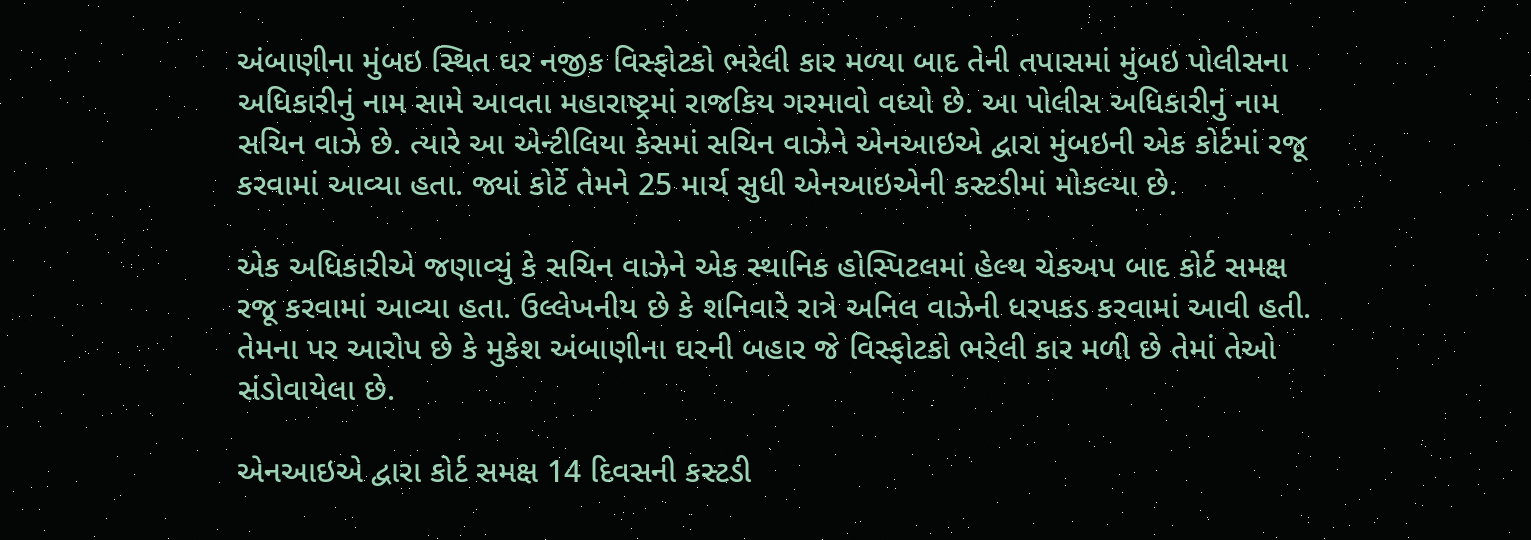અંબાણીના મુંબઇ સ્થિત ઘર નજીક વિસ્ફોટકો ભરેલી કાર મળ્યા બાદ તેની તપાસમાં મુંબઇ પોલીસના અધિકારીનું નામ સામે આવતા મહારાષ્ટ્રમાં રાજકિય ગરમાવો વધ્યો છે. આ પોલીસ અધિકારીનું નામ સચિન વાઝે છે. ત્યારે આ એન્ટીલિયા કેસમાં સચિન વાઝેને એનઆઇએ દ્વારા મુંબઇની એક કોર્ટમાં રજૂ કરવામાં આવ્યા હતા. જ્યાં કોર્ટે તેમને 25 માર્ચ સુધી એનઆઇએની કસ્ટડીમાં મોકલ્યા છે.

એક અધિકારીએ જણાવ્યું કે સચિન વાઝેને એક સ્થાનિક હોસ્પિટલમાં હેલ્થ ચેકઅપ બાદ કોર્ટ સમક્ષ રજૂ કરવામાં આવ્યા હતા. ઉલ્લેખનીય છે કે શનિવારે રાત્રે અનિલ વાઝેની ધરપકડ કરવામાં આવી હતી. તેમના પર આરોપ છે કે મુકેશ અંબાણીના ઘરની બહાર જે વિસ્ફોટકો ભરેલી કાર મળી છે તેમાં તેઓ સંડોવાયેલા છે.

એનઆઇએ દ્વારા કોર્ટ સમક્ષ 14 દિવસની કસ્ટડી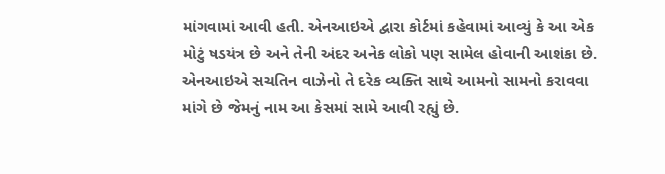માંગવામાં આવી હતી. એનઆઇએ દ્વારા કોર્ટમાં કહેવામાં આવ્યું કે આ એક મોટું ષડયંત્ર છે અને તેની અંદર અનેક લોકો પણ સામેલ હોવાની આશંકા છે. એનઆઇએ સચતિન વાઝેનો તે દરેક વ્યક્તિ સાથે આમનો સામનો કરાવવા માંગે છે જેમનું નામ આ કેસમાં સામે આવી રહ્યું છે.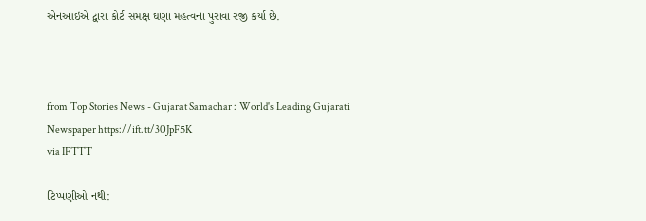એનઆઇએ દ્વારા કોર્ટ સમક્ષ ઘણા મહત્વના પુરાવા રજી કર્યા છે.



from Top Stories News - Gujarat Samachar : World's Leading Gujarati Newspaper https://ift.tt/30JpF5K
via IFTTT

ટિપ્પણીઓ નથી: